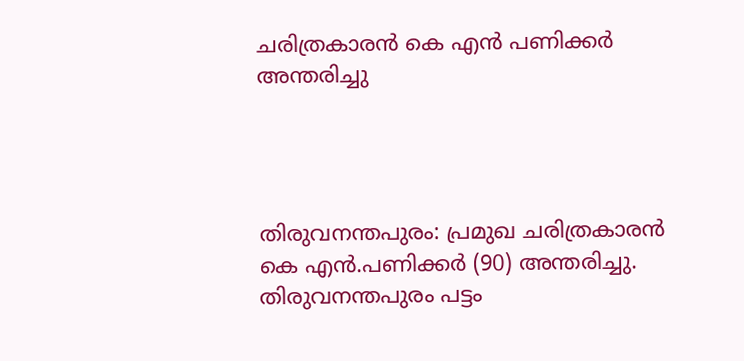ചരിത്രകാരൻ കെ എൻ പണിക്കർ അന്തരിച്ചു




തിരുവനന്തപുരം: പ്രമുഖ ചരിത്രകാരൻ കെ എൻ.പണിക്കർ (90) അന്തരിച്ചു. തിരുവനന്തപുരം പട്ടം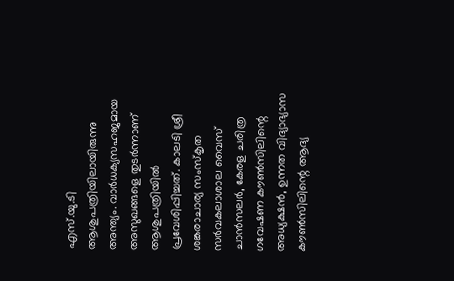എസ്.യു.ടി ആശുപത്രിയിലായിരുന്നു അന്ത്യം. വാർധക്യസഹജമായ അസുഖങ്ങളെ തുടർന്നാണ് ആശുപത്രിയിൽ പ്രവേശിപ്പിച്ചത്. കാലടി ശ്രീ ശങ്കരാചാര്യ സംസ്‌കൃത സർവകലാശാല വൈസ് ചാൻസലർ, കേരള ചരിത്ര ഗവേഷണ കൗൺസിലിന്റെ അധ്യക്ഷൻ, ഉന്നത വിദ്യാഭ്യാസ കൗൺസിലിന്റെ ആദ്യ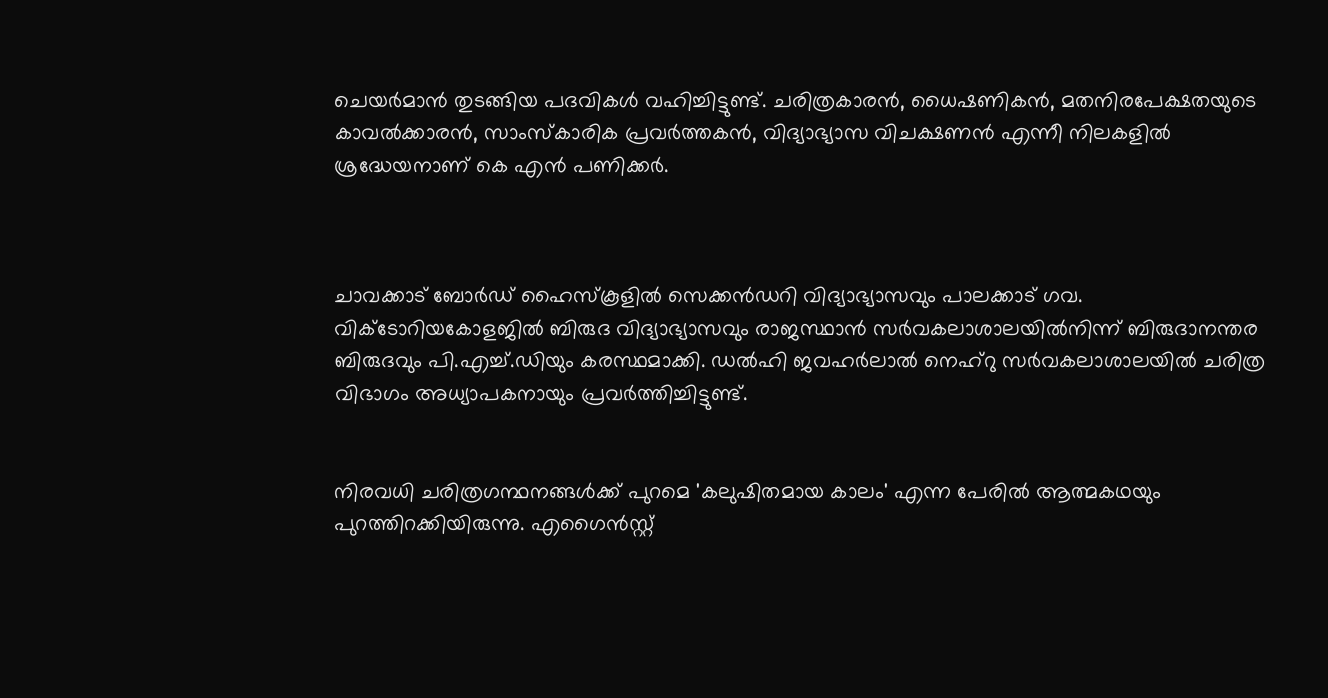ചെയർമാൻ തുടങ്ങിയ പദവികൾ വഹിച്ചിട്ടുണ്ട്. ചരിത്രകാരൻ, ധൈഷണികൻ, മതനിരപേക്ഷതയുടെ കാവൽക്കാരൻ, സാംസ്കാരിക പ്രവർത്തകൻ, വിദ്യാഭ്യാസ വിചക്ഷണൻ എന്നീ നിലകളിൽ ശ്രദ്ധേയനാണ് കെ എൻ പണിക്കർ.



ചാവക്കാട് ബോർഡ് ഹൈസ്‌കൂളിൽ സെക്കൻഡറി വിദ്യാഭ്യാസവും പാലക്കാട് ഗവ. വിക്ടോറിയകോളജിൽ ബിരുദ വിദ്യാഭ്യാസവും രാജസ്ഥാൻ സർവകലാശാലയിൽനിന്ന് ബിരുദാനന്തര ബിരുദവും പി.എച്ച്.ഡിയും കരസ്ഥമാക്കി. ഡൽഹി ജവഹർലാൽ നെഹ്റു സർവകലാശാലയിൽ ചരിത്ര വിഭാഗം അധ്യാപകനായും പ്രവർത്തിച്ചിട്ടുണ്ട്.


നിരവധി ചരിത്രഗന്ഥനങ്ങൾക്ക് പുറമെ 'കലുഷിതമായ കാലം' എന്ന പേരിൽ ആത്മകഥയും പുറത്തിറക്കിയിരുന്നു. എഗൈൻസ്റ്റ്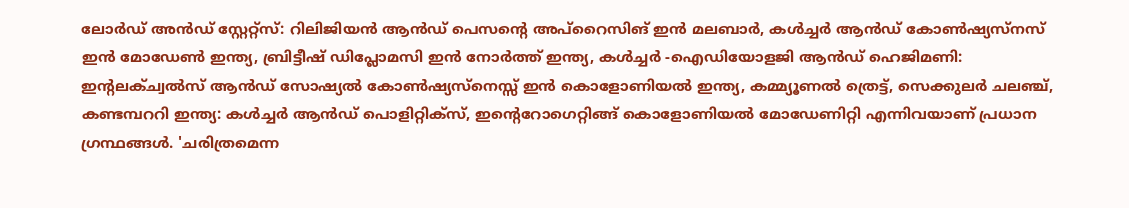ലോർഡ് അൻഡ് സ്റ്റേറ്റ്‌സ്: റിലിജിയൻ ആൻഡ് പെസന്റെ അപ്റൈസിങ് ഇൻ മലബാർ, കൾച്ചർ ആൻഡ് കോൺഷ്യസ്നസ് ഇൻ മോഡേൺ ഇന്ത്യ, ബ്രിട്ടീഷ് ഡിപ്ലോമസി ഇൻ നോർത്ത് ഇന്ത്യ, കൾച്ചർ -ഐഡിയോളജി ആൻഡ് ഹെജിമണി: ഇന്റലക്ച്വൽസ് ആൻഡ് സോഷ്യൽ കോൺഷ്യസ്‌നെസ്സ് ഇൻ കൊളോണിയൽ ഇന്ത്യ, കമ്മ്യൂണൽ ത്രെട്ട്, സെക്കുലർ ചലഞ്ച്, കണ്ടമ്പററി ഇന്ത്യ: കൾച്ചർ ആൻഡ് പൊളിറ്റിക്‌സ്, ഇന്റെറോഗെറ്റിങ്ങ് കൊളോണിയൽ മോഡേണിറ്റി എന്നിവയാണ് പ്രധാന ഗ്രന്ഥങ്ങൾ. 'ചരിത്രമെന്ന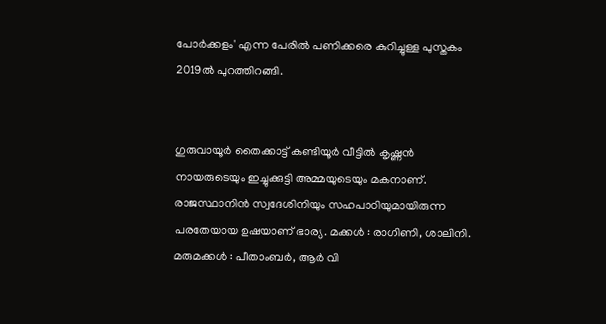പോർക്കളം' എന്ന പേരിൽ പണിക്കരെ കുറിച്ചുള്ള പുസ്തകം 2019ൽ പുറത്തിറങ്ങി.


ഗുരുവായൂർ തൈക്കാട്ട് കണ്ടിയൂർ വീട്ടിൽ കൃഷ്ണൻ നായരുടെയും ഇച്ചുക്കുട്ടി അമ്മയുടെയും മകനാണ്. രാജസ്ഥാനിൻ സ്വദേശിനിയും സഹപാഠിയുമായിരുന്ന പരതേയായ ഉഷയാണ് ഭാര്യ. മക്കൾ : രാഗിണി, ശാലിനി. മരുമക്കൾ : പീതാംബർ, ആർ വി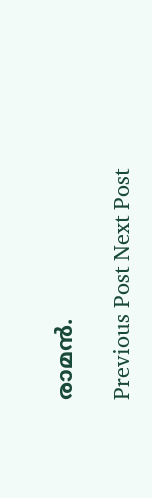രാമൻ.

Previous Post Next Post